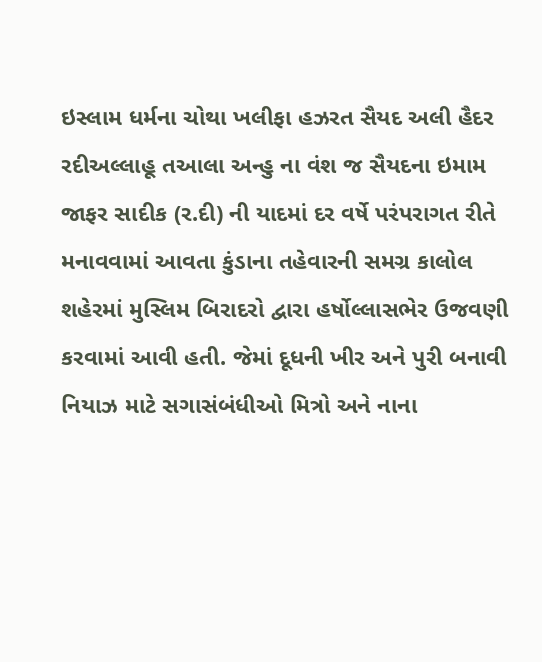ઇસ્લામ ધર્મના ચોથા ખલીફા હઝરત સૈયદ અલી હૈદર રદીઅલ્લાહૂ તઆલા અન્હુ ના વંશ જ સૈયદના ઇમામ જાફર સાદીક (ર.દી) ની યાદમાં દર વર્ષે પરંપરાગત રીતે મનાવવામાં આવતા કુંડાના તહેવારની સમગ્ર કાલોલ શહેરમાં મુસ્લિમ બિરાદરો દ્વારા હર્ષોલ્લાસભેર ઉજવણી કરવામાં આવી હતી. જેમાં દૂધની ખીર અને પુરી બનાવી નિયાઝ માટે સગાસંબંધીઓ મિત્રો અને નાના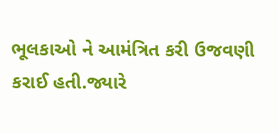ભૂલકાઓ ને આમંત્રિત કરી ઉજવણી કરાઈ હતી.જ્યારે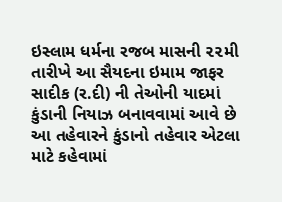ઇસ્લામ ધર્મના રજબ માસની ૨૨મી તારીખે આ સૈયદના ઇમામ જાફર સાદીક (ર.દી) ની તેઓની યાદમાં કુંડાની નિયાઝ બનાવવામાં આવે છે આ તહેવારને કુંડાનો તહેવાર એટલા માટે કહેવામાં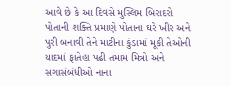આવે છે કે આ દિવસે મુસ્લિમ બિરાદરો પોતાની શક્તિ પ્રમાણે પોતાના ઘરે ખીર અને પુરી બનાવી તેને માટીના કુંડામાં મૂકી તેઓની યાદમાં ફાતેહા પઢી તમામ મિત્રો અને સગાસંબંધીઓ નાના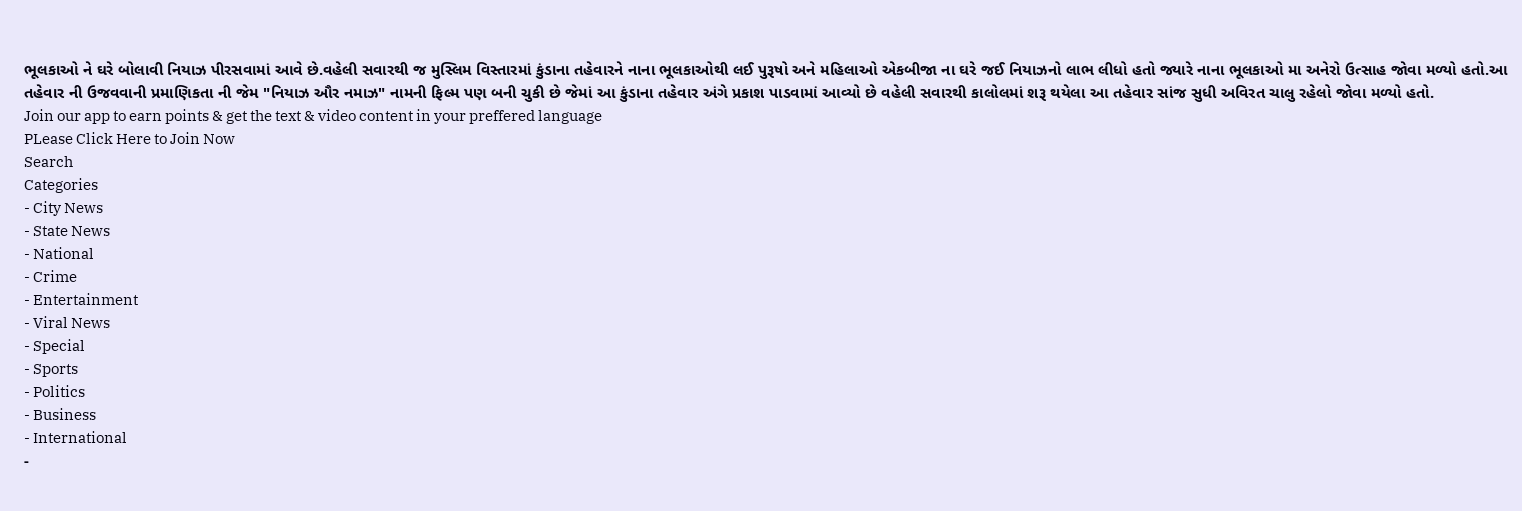ભૂલકાઓ ને ઘરે બોલાવી નિયાઝ પીરસવામાં આવે છે.વહેલી સવારથી જ મુસ્લિમ વિસ્તારમાં કુંડાના તહેવારને નાના ભૂલકાઓથી લઈ પુરૂષો અને મહિલાઓ એકબીજા ના ઘરે જઈ નિયાઝનો લાભ લીધો હતો જ્યારે નાના ભૂલકાઓ મા અનેરો ઉત્સાહ જોવા મળ્યો હતો.આ તહેવાર ની ઉજવવાની પ્રમાણિકતા ની જેમ "નિયાઝ ઔર નમાઝ" નામની ફિલ્મ પણ બની ચુકી છે જેમાં આ કુંડાના તહેવાર અંગે પ્રકાશ પાડવામાં આવ્યો છે વહેલી સવારથી કાલોલમાં શરૂ થયેલા આ તહેવાર સાંજ સુધી અવિરત ચાલુ રહેલો જોવા મળ્યો હતો.
Join our app to earn points & get the text & video content in your preffered language
PLease Click Here to Join Now
Search
Categories
- City News
- State News
- National
- Crime
- Entertainment
- Viral News
- Special
- Sports
- Politics
- Business
- International
-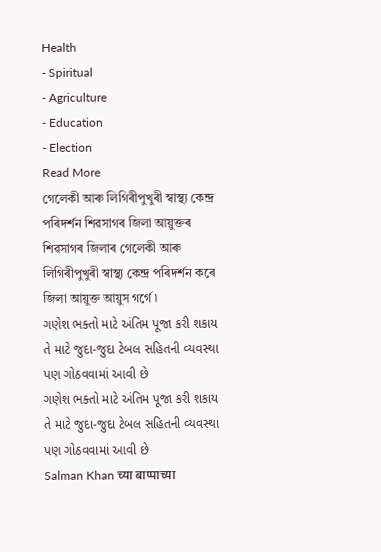Health
- Spiritual
- Agriculture
- Education
- Election
Read More
গেলেকী আৰু লিগিৰীপুখুৰী স্বাস্থ্য কেন্দ্ৰ পৰিদৰ্শন শিৱসাগৰ জিলা আয়ুক্তৰ
শিৱসাগৰ জিলাৰ গেলেকী আৰু লিগিৰীপুখুৰী স্বাস্থ্য কেন্দ্ৰ পৰিদৰ্শন কৰে জিলা আয়ুক্ত আয়ুস গৰ্গে ৷
ગણેશ ભક્તો માટે અંતિમ પૂજા કરી શકાય તે માટે જુદા-જુદા ટેબલ સહિતની વ્યવસ્થા પણ ગોઠવવામાં આવી છે
ગણેશ ભક્તો માટે અંતિમ પૂજા કરી શકાય તે માટે જુદા-જુદા ટેબલ સહિતની વ્યવસ્થા પણ ગોઠવવામાં આવી છે
Salman Khan च्या बाप्पाच्या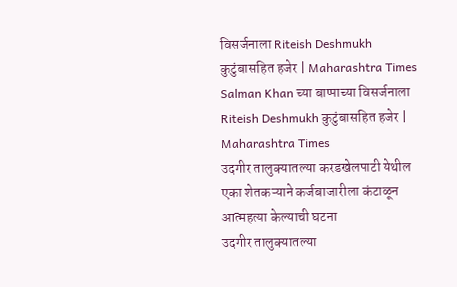विसर्जनाला Riteish Deshmukh कुटुंबासहित हजेर | Maharashtra Times
Salman Khan च्या बाप्पाच्या विसर्जनाला Riteish Deshmukh कुटुंबासहित हजेर | Maharashtra Times
उदगीर तालुक्यातल्या करडखेलपाटी येथील एका शेतकऱ्याने कर्जबाजारीला कंटाळून आत्महत्या केल्याची घटना
उदगीर तालुक्यातल्या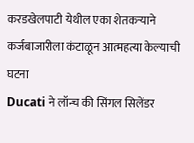करडखेलपाटी येथील एका शेतकऱ्याने कर्जबाजारीला कंटाळून आत्महत्या केल्याची घटना
Ducati ने लॉन्च की सिंगल सिलेंडर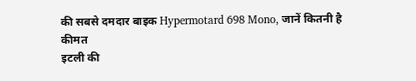की सबसे दमदार बाइक Hypermotard 698 Mono, जानें कितनी है कीमत
इटली की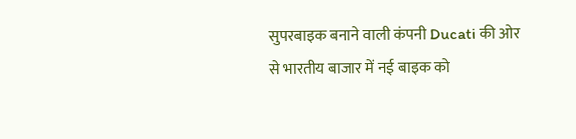सुपरबाइक बनाने वाली कंपनी Ducati की ओर से भारतीय बाजार में नई बाइक को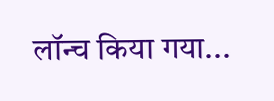लॉन्च किया गया...